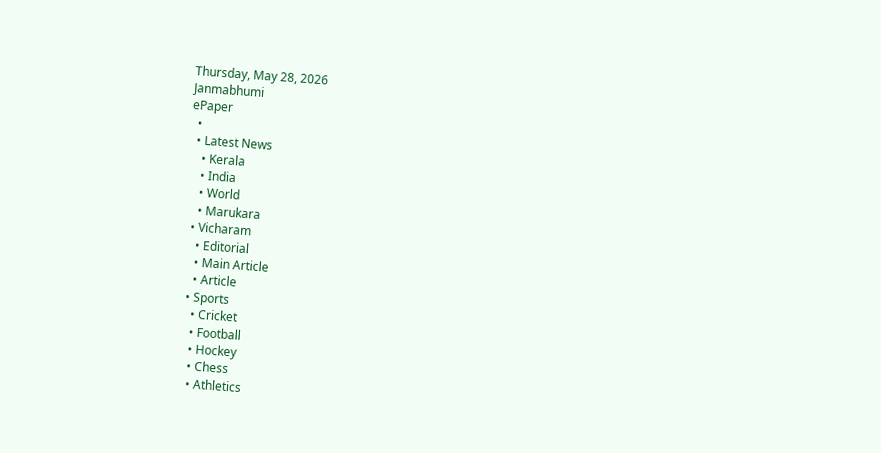Thursday, May 28, 2026
Janmabhumi
ePaper
  •
  • Latest News
    • Kerala
    • India
    • World
    • Marukara
  • Vicharam
    • Editorial
    • Main Article
    • Article
  • Sports
    • Cricket
    • Football
    • Hockey
    • Chess
    • Athletics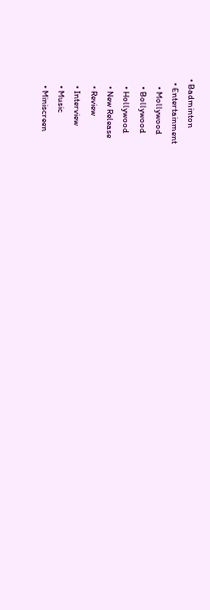• Badminton
  • Entertainment
    • Mollywood
    • Bollywood
    • Hollywood
    • New Release
    • Review
    • Interview
    • Music
    • Miniscreen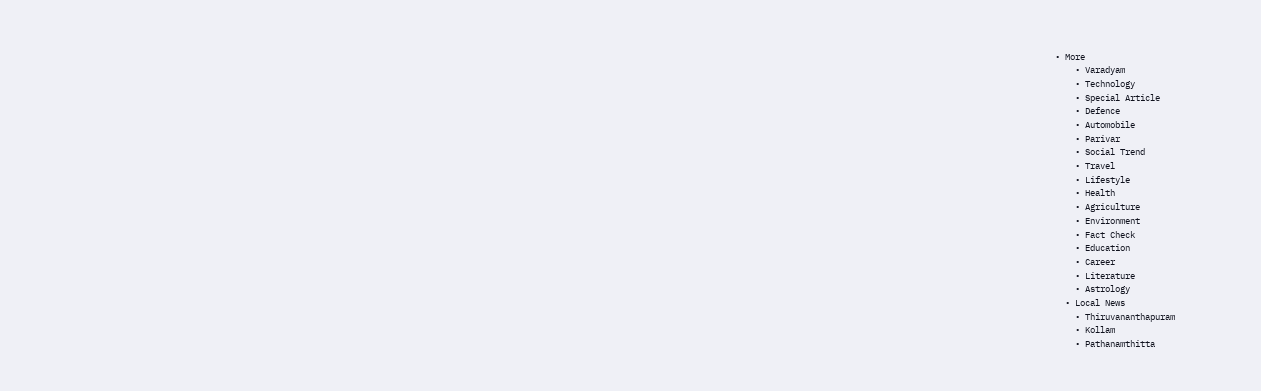• More
    • Varadyam
    • Technology
    • Special Article
    • Defence
    • Automobile
    • Parivar
    • Social Trend
    • Travel
    • Lifestyle
    • Health
    • Agriculture
    • Environment
    • Fact Check
    • Education
    • Career
    • Literature
    • Astrology
  • Local News
    • Thiruvananthapuram
    • Kollam
    • Pathanamthitta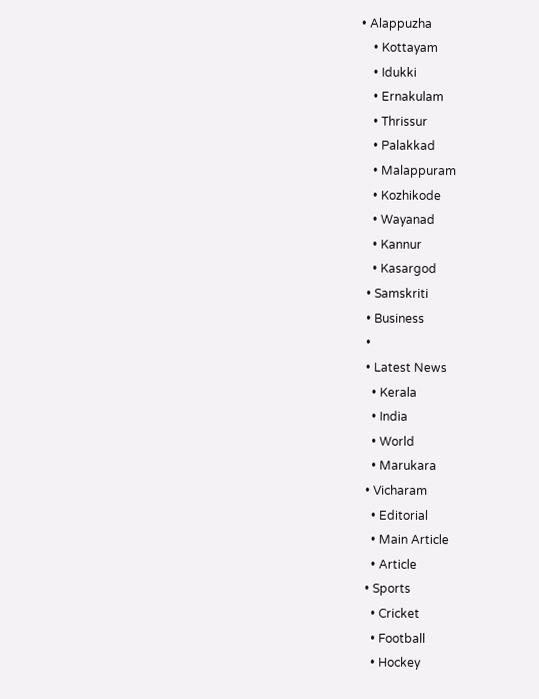• Alappuzha
    • Kottayam
    • Idukki
    • Ernakulam
    • Thrissur
    • Palakkad
    • Malappuram
    • Kozhikode
    • Wayanad
    • Kannur
    • Kasargod
  • Samskriti
  • Business
  •
  • Latest News
    • Kerala
    • India
    • World
    • Marukara
  • Vicharam
    • Editorial
    • Main Article
    • Article
  • Sports
    • Cricket
    • Football
    • Hockey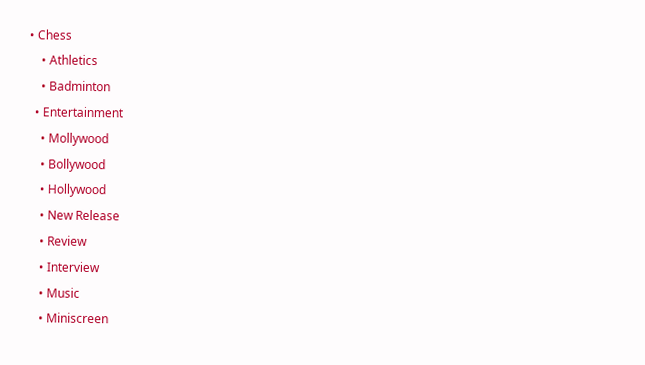• Chess
    • Athletics
    • Badminton
  • Entertainment
    • Mollywood
    • Bollywood
    • Hollywood
    • New Release
    • Review
    • Interview
    • Music
    • Miniscreen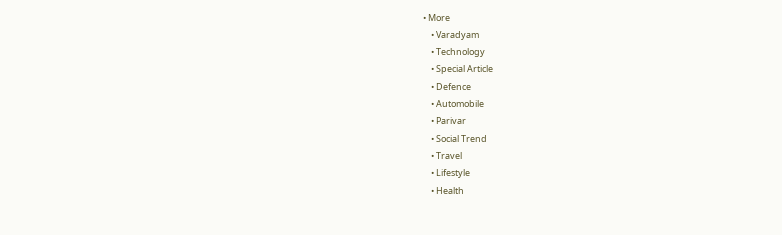• More
    • Varadyam
    • Technology
    • Special Article
    • Defence
    • Automobile
    • Parivar
    • Social Trend
    • Travel
    • Lifestyle
    • Health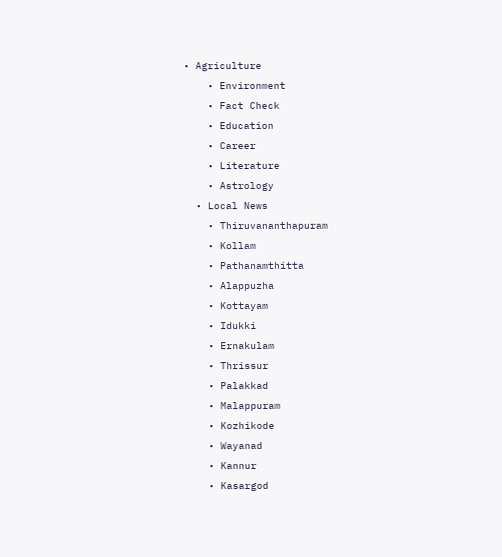• Agriculture
    • Environment
    • Fact Check
    • Education
    • Career
    • Literature
    • Astrology
  • Local News
    • Thiruvananthapuram
    • Kollam
    • Pathanamthitta
    • Alappuzha
    • Kottayam
    • Idukki
    • Ernakulam
    • Thrissur
    • Palakkad
    • Malappuram
    • Kozhikode
    • Wayanad
    • Kannur
    • Kasargod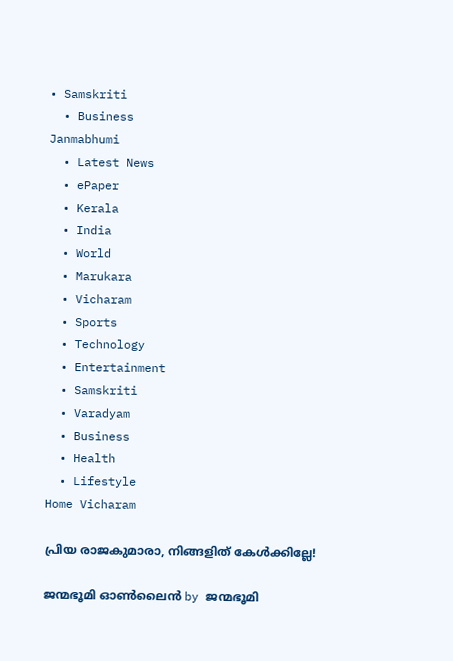• Samskriti
  • Business
Janmabhumi
  • Latest News
  • ePaper
  • Kerala
  • India
  • World
  • Marukara
  • Vicharam
  • Sports
  • Technology
  • Entertainment
  • Samskriti
  • Varadyam
  • Business
  • Health
  • Lifestyle
Home Vicharam

പ്രിയ രാജകുമാരാ, നിങ്ങളിത് കേള്‍ക്കില്ലേ!

ജന്മഭൂമി ഓണ്‍ലൈന്‍ by ജന്മഭൂമി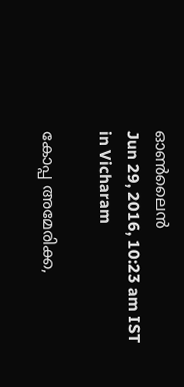ഓണ്‍ലൈന്‍
Jun 29, 2016, 10:23 am IST
in Vicharam

കോപ്പ അമേരിക്ക,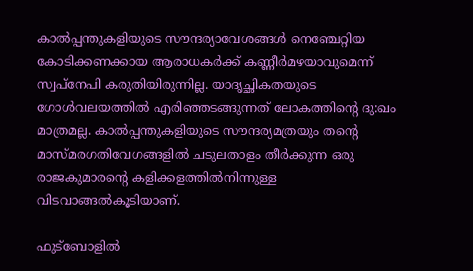കാല്‍പ്പന്തുകളിയുടെ സൗന്ദര്യാവേശങ്ങള്‍ നെഞ്ചേറ്റിയ കോടിക്കണക്കായ ആരാധകര്‍ക്ക് കണ്ണീര്‍മഴയാവുമെന്ന് സ്വപ്‌നേപി കരുതിയിരുന്നില്ല. യാദൃച്ഛികതയുടെ ഗോള്‍വലയത്തില്‍ എരിഞ്ഞടങ്ങുന്നത് ലോകത്തിന്റെ ദു:ഖം മാത്രമല്ല. കാല്‍പ്പന്തുകളിയുടെ സൗന്ദര്യമത്രയും തന്റെ മാസ്മരഗതിവേഗങ്ങളില്‍ ചടുലതാളം തീര്‍ക്കുന്ന ഒരു രാജകുമാരന്റെ കളിക്കളത്തില്‍നിന്നുള്ള വിടവാങ്ങല്‍കൂടിയാണ്.

ഫുട്‌ബോളില്‍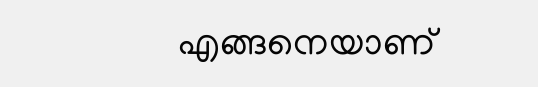എങ്ങനെയാണ്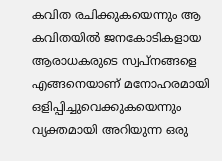കവിത രചിക്കുകയെന്നും ആ കവിതയില്‍ ജനകോടികളായ ആരാധകരുടെ സ്വപ്‌നങ്ങളെ എങ്ങനെയാണ് മനോഹരമായി ഒളിപ്പിച്ചുവെക്കുകയെന്നും വ്യക്തമായി അറിയുന്ന ഒരു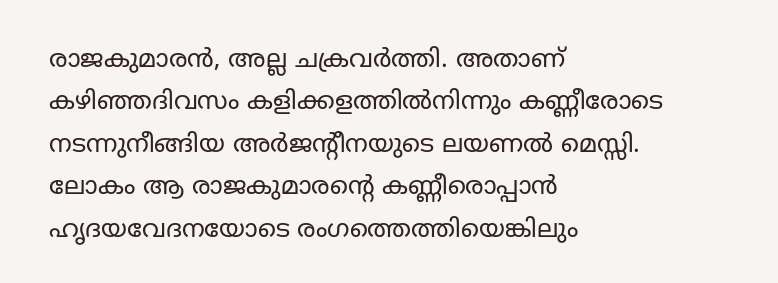രാജകുമാരന്‍, അല്ല ചക്രവര്‍ത്തി. അതാണ് കഴിഞ്ഞദിവസം കളിക്കളത്തില്‍നിന്നും കണ്ണീരോടെ നടന്നുനീങ്ങിയ അര്‍ജന്റീനയുടെ ലയണല്‍ മെസ്സി. ലോകം ആ രാജകുമാരന്റെ കണ്ണീരൊപ്പാന്‍ ഹൃദയവേദനയോടെ രംഗത്തെത്തിയെങ്കിലും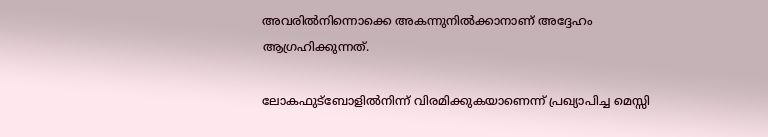അവരില്‍നിന്നൊക്കെ അകന്നുനില്‍ക്കാനാണ് അദ്ദേഹം ആഗ്രഹിക്കുന്നത്.

ലോകഫുട്‌ബോളില്‍നിന്ന് വിരമിക്കുകയാണെന്ന് പ്രഖ്യാപിച്ച മെസ്സി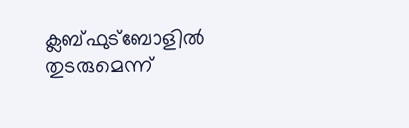ക്ലബ്ഫുട്‌ബോളില്‍ തുടരുമെന്ന്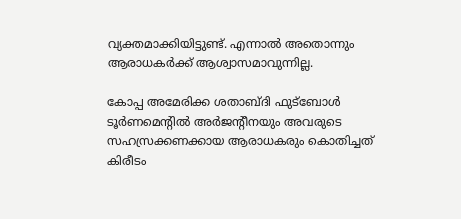വ്യക്തമാക്കിയിട്ടുണ്ട്. എന്നാല്‍ അതൊന്നും ആരാധകര്‍ക്ക് ആശ്വാസമാവുന്നില്ല.

കോപ്പ അമേരിക്ക ശതാബ്ദി ഫുട്‌ബോള്‍ ടൂര്‍ണമെന്റില്‍ അര്‍ജന്റീനയും അവരുടെ സഹസ്രക്കണക്കായ ആരാധകരും കൊതിച്ചത് കിരീടം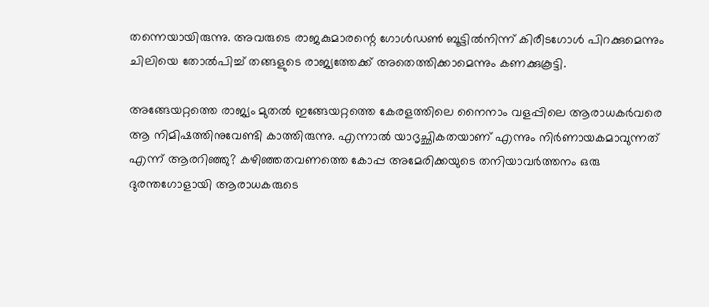തന്നെയായിരുന്നു. അവരുടെ രാജകുമാരന്റെ ഗോള്‍ഡണ്‍ ബൂട്ടില്‍നിന്ന് കിരീടഗോള്‍ പിറക്കുമെന്നും ചിലിയെ തോല്‍പിച്ച് തങ്ങളുടെ രാജ്യത്തേക്ക് അതെത്തിക്കാമെന്നും കണക്കുകൂട്ടി.

അങ്ങേയറ്റത്തെ രാജ്യം മുതല്‍ ഇങ്ങേയറ്റത്തെ കേരളത്തിലെ നൈനാം വളപ്പിലെ ആരാധകര്‍വരെ ആ നിമിഷത്തിനുവേണ്ടി കാത്തിരുന്നു. എന്നാല്‍ യാദൃച്ഛികതയാണ് എന്നും നിര്‍ണായകമാവുന്നത് എന്ന് ആരറിഞ്ഞു? കഴിഞ്ഞതവണത്തെ കോപ്പ അമേരിക്കയുടെ തനിയാവര്‍ത്തനം ഒരു ദുരന്തഗോളായി ആരാധകരുടെ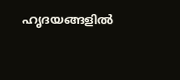ഹൃദയങ്ങളില്‍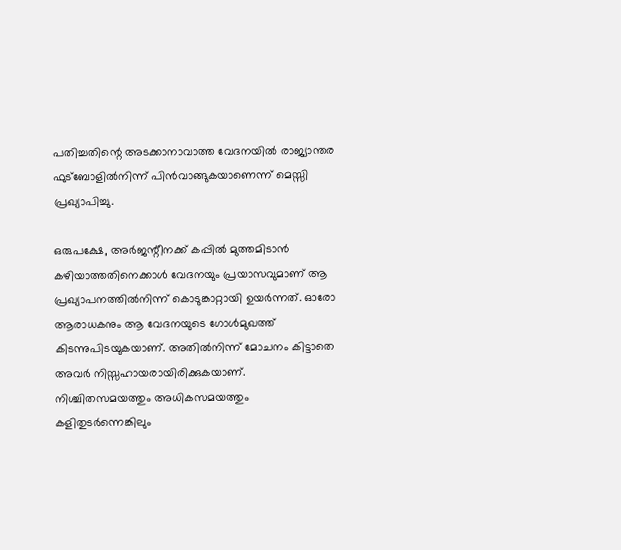പതിച്ചതിന്റെ അടക്കാനാവാത്ത വേദനയില്‍ രാജ്യാന്തര ഫുട്‌ബോളില്‍നിന്ന് പിന്‍വാങ്ങുകയാണെന്ന് മെസ്സി പ്രഖ്യാപിച്ചു.

ഒരുപക്ഷേ, അര്‍ജന്റീനക്ക് കപ്പില്‍ മുത്തമിടാന്‍ കഴിയാത്തതിനെക്കാള്‍ വേദനയും പ്രയാസവുമാണ് ആ പ്രഖ്യാപനത്തില്‍നിന്ന് കൊടുങ്കാറ്റായി ഉയര്‍ന്നത്. ഓരോ ആരാധകനും ആ വേദനയുടെ ഗോള്‍മുഖത്ത് കിടന്നുപിടയുകയാണ്. അതില്‍നിന്ന് മോചനം കിട്ടാതെ അവര്‍ നിസ്സഹായരായിരിക്കുകയാണ്. നിശ്ചിതസമയത്തും അധികസമയത്തും കളിതുടര്‍ന്നെങ്കിലും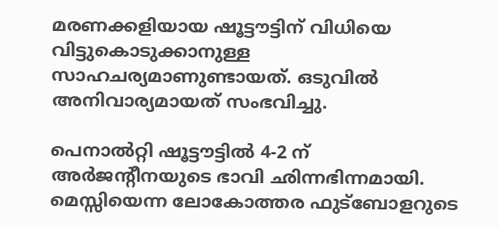മരണക്കളിയായ ഷൂട്ടൗട്ടിന് വിധിയെ വിട്ടുകൊടുക്കാനുള്ള സാഹചര്യമാണുണ്ടായത്. ഒടുവില്‍ അനിവാര്യമായത് സംഭവിച്ചു.

പെനാല്‍റ്റി ഷൂട്ടൗട്ടില്‍ 4-2 ന് അര്‍ജന്റീനയുടെ ഭാവി ഛിന്നഭിന്നമായി. മെസ്സിയെന്ന ലോകോത്തര ഫുട്‌ബോളറുടെ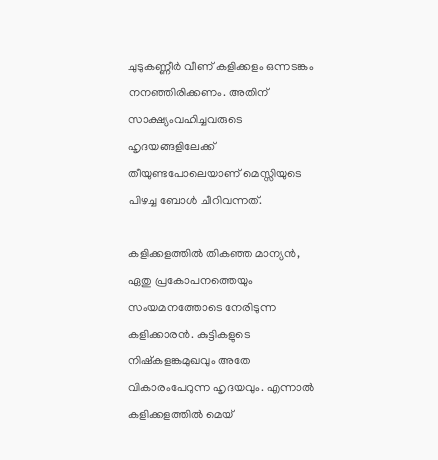ചുടുകണ്ണീര്‍ വീണ് കളിക്കളം ഒന്നടങ്കം നനഞ്ഞിരിക്കണം. അതിന് സാക്ഷ്യംവഹിച്ചവരുടെ ഹൃദയങ്ങളിലേക്ക് തീയുണ്ടപോലെയാണ് മെസ്സിയുടെ പിഴച്ച ബോള്‍ ചീറിവന്നത്.

കളിക്കളത്തില്‍ തികഞ്ഞ മാന്യന്‍, ഏതു പ്രകോപനത്തെയും സംയമനത്തോടെ നേരിടുന്ന കളിക്കാരന്‍. കുട്ടികളുടെ നിഷ്‌കളങ്കമുഖവും അതേ വികാരംപേറുന്ന ഹൃദയവും. എന്നാല്‍ കളിക്കളത്തില്‍ മെയ്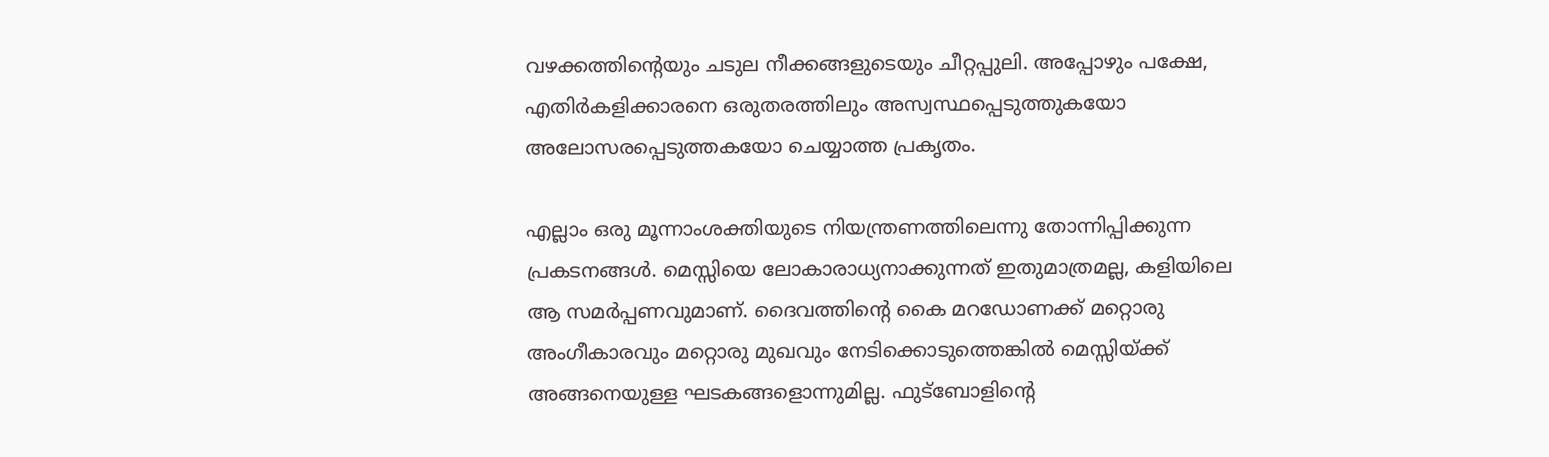വഴക്കത്തിന്റെയും ചടുല നീക്കങ്ങളുടെയും ചീറ്റപ്പുലി. അപ്പോഴും പക്ഷേ, എതിര്‍കളിക്കാരനെ ഒരുതരത്തിലും അസ്വസ്ഥപ്പെടുത്തുകയോ അലോസരപ്പെടുത്തകയോ ചെയ്യാത്ത പ്രകൃതം.

എല്ലാം ഒരു മൂന്നാംശക്തിയുടെ നിയന്ത്രണത്തിലെന്നു തോന്നിപ്പിക്കുന്ന പ്രകടനങ്ങള്‍. മെസ്സിയെ ലോകാരാധ്യനാക്കുന്നത് ഇതുമാത്രമല്ല, കളിയിലെ ആ സമര്‍പ്പണവുമാണ്. ദൈവത്തിന്റെ കൈ മറഡോണക്ക് മറ്റൊരു അംഗീകാരവും മറ്റൊരു മുഖവും നേടിക്കൊടുത്തെങ്കില്‍ മെസ്സിയ്‌ക്ക് അങ്ങനെയുള്ള ഘടകങ്ങളൊന്നുമില്ല. ഫുട്‌ബോളിന്റെ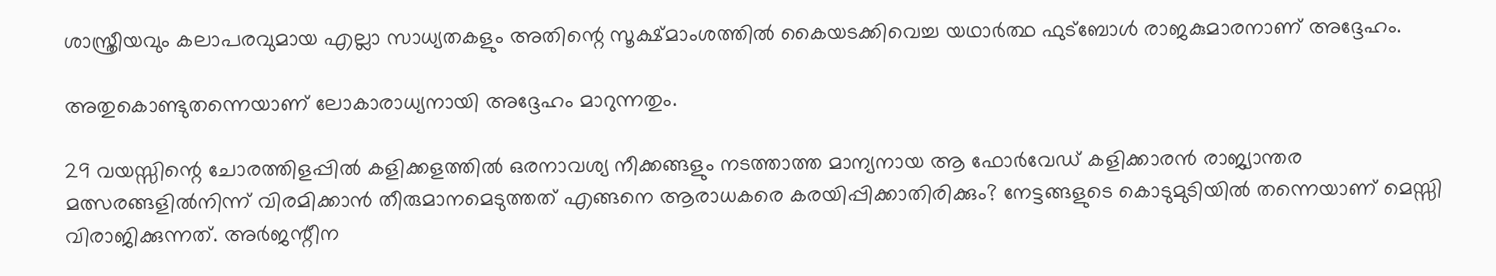ശാസ്ത്രീയവും കലാപരവുമായ എല്ലാ സാധ്യതകളും അതിന്റെ സൂക്ഷ്മാംശത്തില്‍ കൈയടക്കിവെച്ച യഥാര്‍ത്ഥ ഫുട്‌ബോള്‍ രാജകുമാരനാണ് അദ്ദേഹം.

അതുകൊണ്ടുതന്നെയാണ് ലോകാരാധ്യനായി അദ്ദേഹം മാറുന്നതും.

29 വയസ്സിന്റെ ചോരത്തിളപ്പില്‍ കളിക്കളത്തില്‍ ഒരനാവശ്യ നീക്കങ്ങളും നടത്താത്ത മാന്യനായ ആ ഫോര്‍വേഡ് കളിക്കാരന്‍ രാജ്യാന്തര മത്സരങ്ങളില്‍നിന്ന് വിരമിക്കാന്‍ തീരുമാനമെടുത്തത് എങ്ങനെ ആരാധകരെ കരയിപ്പിക്കാതിരിക്കും? നേട്ടങ്ങളുടെ കൊടുമുടിയില്‍ തന്നെയാണ് മെസ്സി വിരാജിക്കുന്നത്. അര്‍ജന്റീന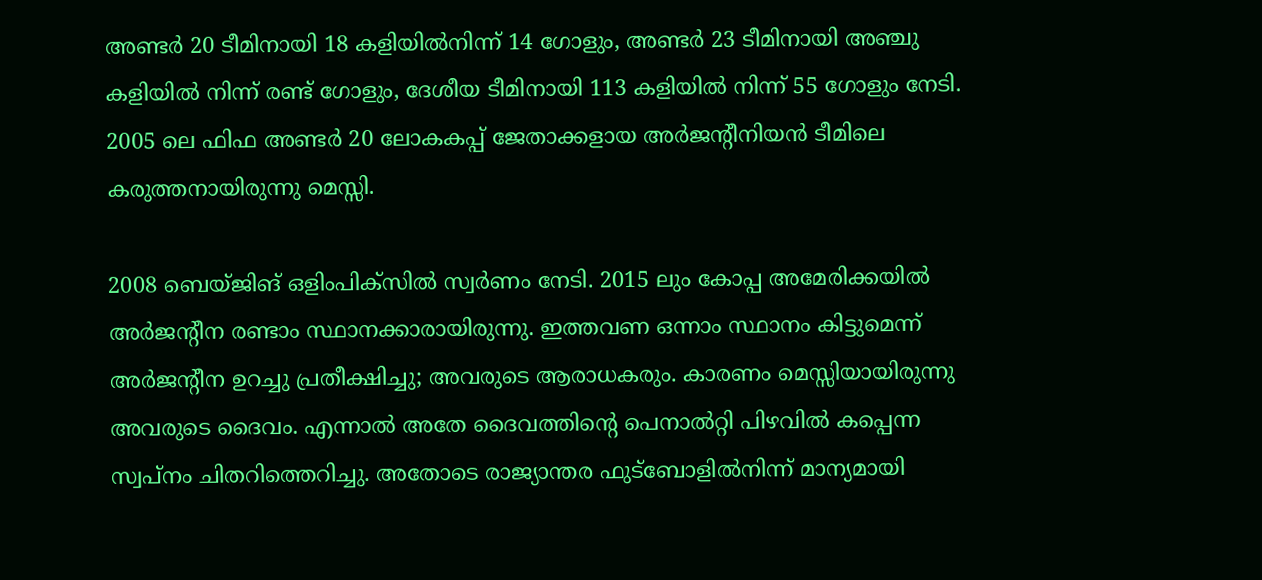അണ്ടര്‍ 20 ടീമിനായി 18 കളിയില്‍നിന്ന് 14 ഗോളും, അണ്ടര്‍ 23 ടീമിനായി അഞ്ചു കളിയില്‍ നിന്ന് രണ്ട് ഗോളും, ദേശീയ ടീമിനായി 113 കളിയില്‍ നിന്ന് 55 ഗോളും നേടി. 2005 ലെ ഫിഫ അണ്ടര്‍ 20 ലോകകപ്പ് ജേതാക്കളായ അര്‍ജന്റീനിയന്‍ ടീമിലെ കരുത്തനായിരുന്നു മെസ്സി.

2008 ബെയ്ജിങ് ഒളിംപിക്‌സില്‍ സ്വര്‍ണം നേടി. 2015 ലും കോപ്പ അമേരിക്കയില്‍ അര്‍ജന്റീന രണ്ടാം സ്ഥാനക്കാരായിരുന്നു. ഇത്തവണ ഒന്നാം സ്ഥാനം കിട്ടുമെന്ന് അര്‍ജന്റീന ഉറച്ചു പ്രതീക്ഷിച്ചു; അവരുടെ ആരാധകരും. കാരണം മെസ്സിയായിരുന്നു അവരുടെ ദൈവം. എന്നാല്‍ അതേ ദൈവത്തിന്റെ പെനാല്‍റ്റി പിഴവില്‍ കപ്പെന്ന സ്വപ്‌നം ചിതറിത്തെറിച്ചു. അതോടെ രാജ്യാന്തര ഫുട്‌ബോളില്‍നിന്ന് മാന്യമായി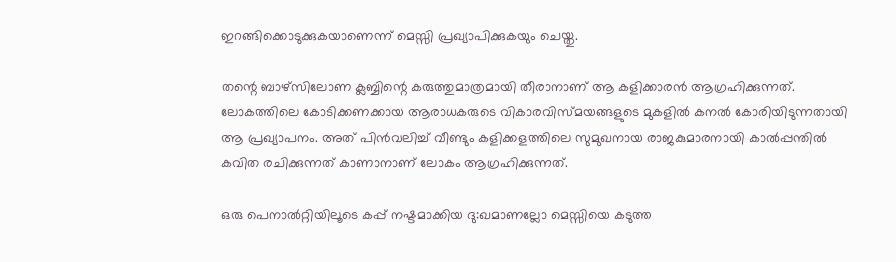ഇറങ്ങിക്കൊടുക്കുകയാണെന്ന് മെസ്സി പ്രഖ്യാപിക്കുകയും ചെയ്തു.

തന്റെ ബാഴ്‌സിലോണ ക്ലബ്ബിന്റെ കരുത്തുമാത്രമായി തീരാനാണ് ആ കളിക്കാരന്‍ ആഗ്രഹിക്കുന്നത്. ലോകത്തിലെ കോടിക്കണക്കായ ആരാധകരുടെ വികാരവിസ്മയങ്ങളുടെ മുകളില്‍ കനല്‍ കോരിയിടുന്നതായി ആ പ്രഖ്യാപനം. അത് പിന്‍വലിച്ച് വീണ്ടും കളിക്കളത്തിലെ സുമുഖനായ രാജകുമാരനായി കാല്‍പ്പന്തില്‍ കവിത രചിക്കുന്നത് കാണാനാണ് ലോകം ആഗ്രഹിക്കുന്നത്.

ഒരു പെനാല്‍റ്റിയിലൂടെ കപ്പ് നഷ്ടമാക്കിയ ദു:ഖമാണല്ലോ മെസ്സിയെ കടുത്ത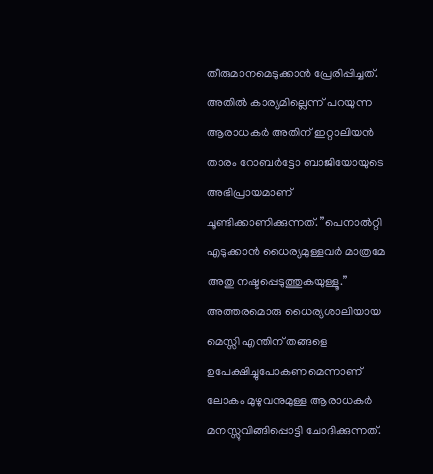തീരുമാനമെടുക്കാന്‍ പ്രേരിപ്പിച്ചത്. അതില്‍ കാര്യമില്ലെന്ന് പറയുന്ന ആരാധകര്‍ അതിന് ഇറ്റാലിയന്‍ താരം റോബര്‍ട്ടോ ബാജിയോയുടെ അഭിപ്രായമാണ് ചൂണ്ടിക്കാണിക്കുന്നത്. ”പെനാല്‍റ്റി എടുക്കാന്‍ ധൈര്യമുള്ളവര്‍ മാത്രമേ അതു നഷ്ടപ്പെടുത്തുകയുള്ളൂ.” അത്തരമൊരു ധൈര്യശാലിയായ മെസ്സി എന്തിന് തങ്ങളെ ഉപേക്ഷിച്ചുപോകണമെന്നാണ് ലോകം മുഴുവനുമുള്ള ആരാധകര്‍ മനസ്സുവിങ്ങിപ്പൊട്ടി ചോദിക്കുന്നത്.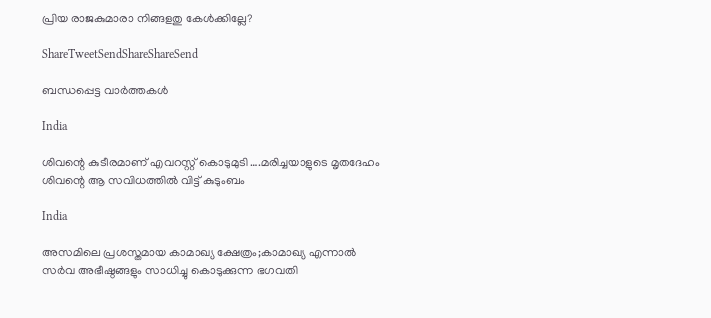പ്രിയ രാജകുമാരാ നിങ്ങളതു കേള്‍ക്കില്ലേ?

ShareTweetSendShareShareSend

ബന്ധപ്പെട്ട വാര്‍ത്തകള്‍

India

ശിവന്റെ കുടീരമാണ് എവറസ്റ്റ് കൊടുമുടി ….മരിച്ചയാളുടെ മൃതദേഹം ശിവന്റെ ആ സവിധത്തില്‍ വിട്ട് കുടുംബം

India

അസമിലെ പ്രശസ്തമായ കാമാഖ്യ ക്ഷേത്രം;കാമാഖ്യ എന്നാൽ സർവ അഭീഷ്ഠങ്ങളും സാധിച്ചു കൊടുക്കുന്ന ഭഗവതി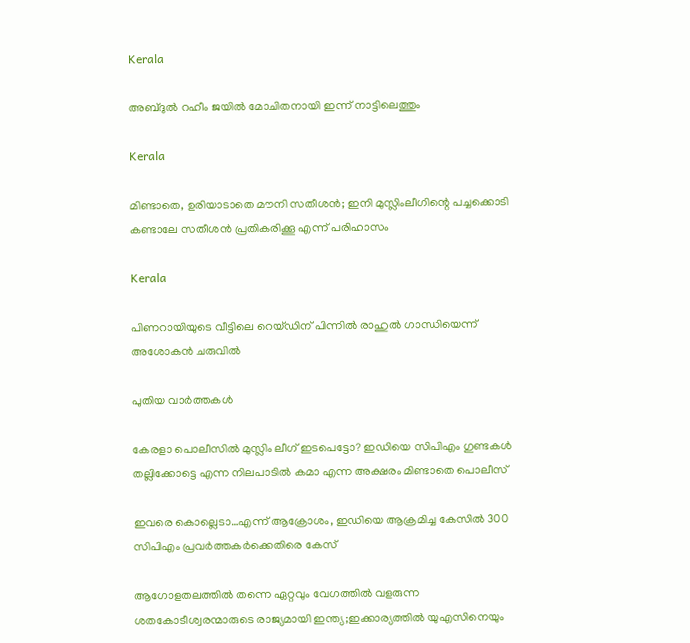Kerala

അബ്‍ദുൽ റഹീം ജയിൽ മോചിതനായി ഇന്ന് നാട്ടിലെത്തും

Kerala

മിണ്ടാതെ, ഉരിയാടാതെ മൗനി സതീശന്‍; ഇനി മുസ്ലിംലീഗിന്റെ പച്ചക്കൊടി കണ്ടാലേ സതീശന്‍ പ്രതികരിക്കൂ എന്ന് പരിഹാസം

Kerala

പിണറായിയുടെ വീട്ടിലെ റെയ്ഡിന് പിന്നില്‍ രാഹുല്‍ ഗാന്ധിയെന്ന് അശോകൻ ചരുവില്‍

പുതിയ വാര്‍ത്തകള്‍

കേരളാ പൊലീസില്‍ മുസ്ലിം ലീഗ് ഇടപെട്ടോ? ഇഡിയെ സിപിഎം ഗുണ്ടകള്‍ തല്ലിക്കോട്ടെ എന്ന നിലപാടില്‍ കമാ എന്ന അക്ഷരം മിണ്ടാതെ പൊലീസ്

ഇവരെ കൊല്ലെടാ…എന്ന് ആക്രോശം, ഇഡിയെ ആക്രമിച്ച കേസില്‍ 300 സിപിഎം പ്രവര്‍ത്തകര്‍ക്കെതിരെ കേസ്

ആഗോളതലത്തില്‍ തന്നെ ഏറ്റവും വേഗത്തില്‍ വളരുന്ന ശതകോടീശ്വരന്മാരുടെ രാജ്യമായി ഇന്ത്യ;ഇക്കാര്യത്തില്‍ യുഎസിനെയും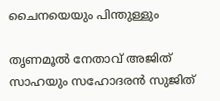ചൈനയെയും പിന്തുള്ളും

തൃണമൂല്‍ നേതാവ് അജിത് സാഹയും സഹോദരന്‍ സുജിത്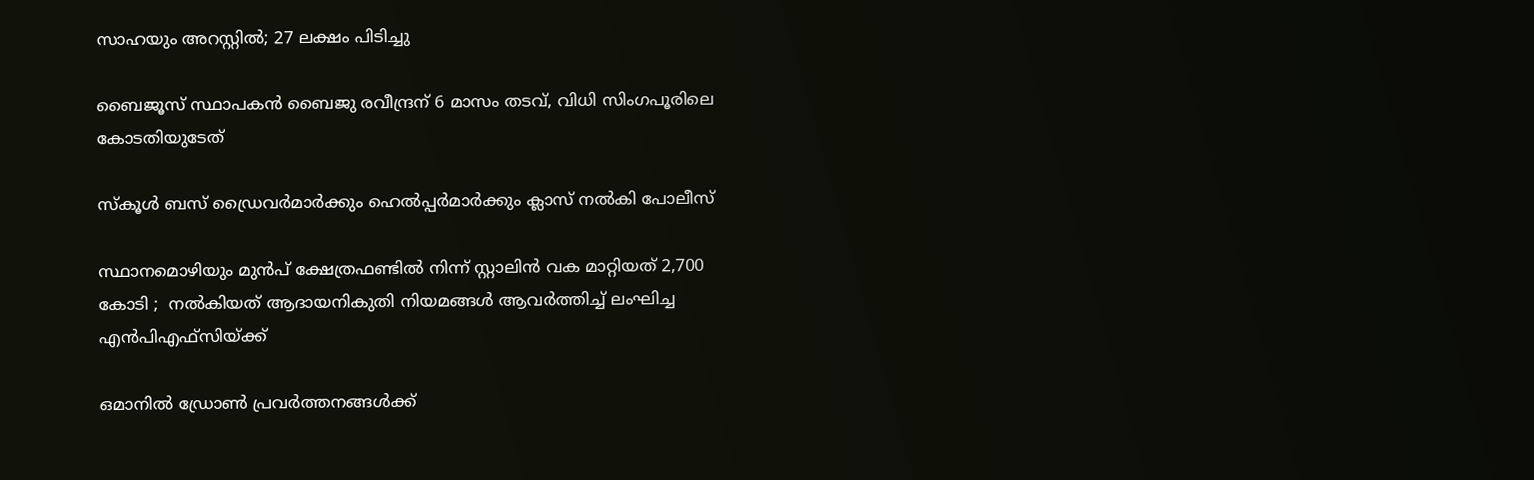സാഹയും അറസ്റ്റില്‍; 27 ലക്ഷം പിടിച്ചു

ബൈജൂസ് സ്ഥാപകന്‍ ബൈജു രവീന്ദ്രന് 6 മാസം തടവ്, വിധി സിംഗപൂരിലെ കോടതിയുടേത്

സ്കൂൾ ബസ് ഡ്രൈവർമാർക്കും ഹെൽപ്പർമാർക്കും ക്ലാസ് നൽകി പോലീസ്

സ്ഥാനമൊഴിയും മുൻപ് ക്ഷേത്രഫണ്ടിൽ നിന്ന് സ്റ്റാലിൻ വക മാറ്റിയത് 2,700 കോടി ;  നൽകിയത് ആദായനികുതി നിയമങ്ങൾ ആവർത്തിച്ച് ലംഘിച്ച എൻ‌പി‌എഫ്‌സിയ്‌ക്ക്

ഒമാനിൽ ഡ്രോൺ പ്രവർത്തനങ്ങൾക്ക്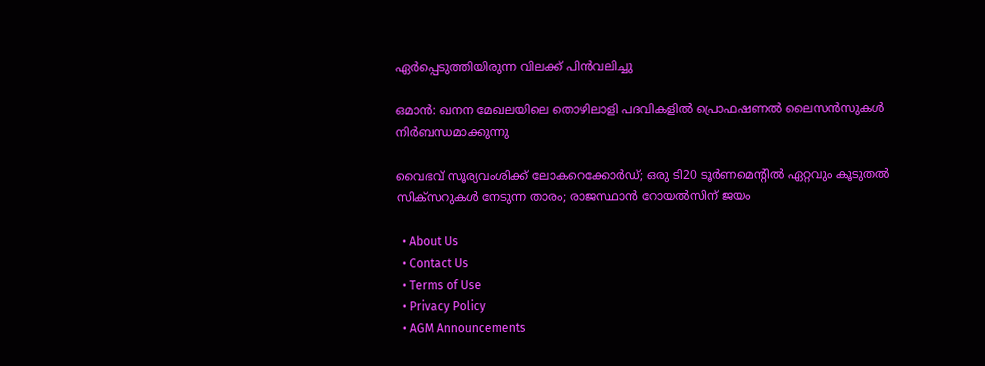ഏർപ്പെടുത്തിയിരുന്ന വിലക്ക് പിൻവലിച്ചു

ഒമാൻ: ഖനന മേഖലയിലെ തൊഴിലാളി പദവികളിൽ പ്രൊഫഷണൽ ലൈസൻസുകൾ നിർബന്ധമാക്കുന്നു

വൈഭവ് സൂര്യവംശിക്ക് ലോകറെക്കോര്‍ഡ്; ഒരു ടി20 ടൂര്‍ണമെന്റില്‍ ഏറ്റവും കൂടുതല്‍ സിക്സറുകള്‍ നേടുന്ന താരം; രാജസ്ഥാന്‍ റോയല്‍സിന് ജയം

  • About Us
  • Contact Us
  • Terms of Use
  • Privacy Policy
  • AGM Announcements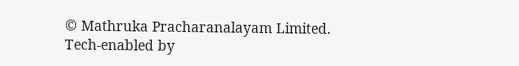© Mathruka Pracharanalayam Limited.
Tech-enabled by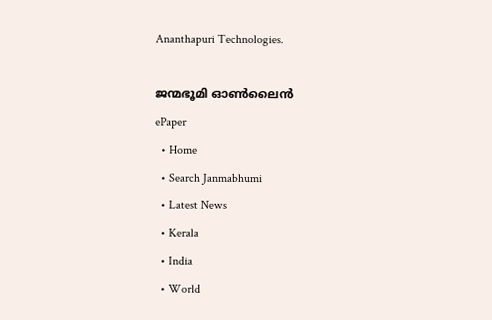Ananthapuri Technologies.

ജന്മഭൂമി ഓണ്‍ലൈന്‍
ePaper
  • Home
  • Search Janmabhumi
  • Latest News
  • Kerala
  • India
  • World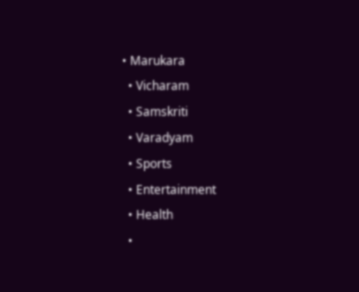• Marukara
  • Vicharam
  • Samskriti
  • Varadyam
  • Sports
  • Entertainment
  • Health
  •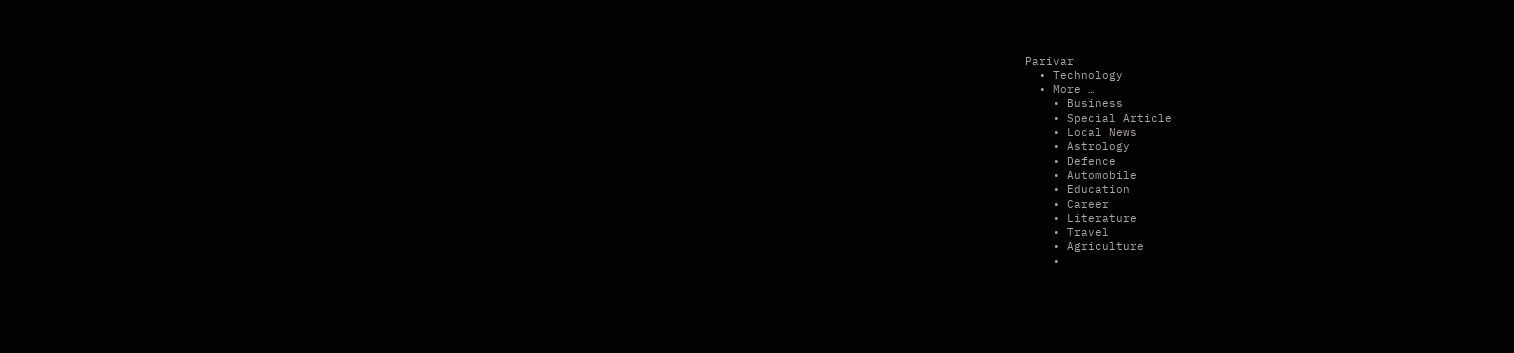Parivar
  • Technology
  • More …
    • Business
    • Special Article
    • Local News
    • Astrology
    • Defence
    • Automobile
    • Education
    • Career
    • Literature
    • Travel
    • Agriculture
    •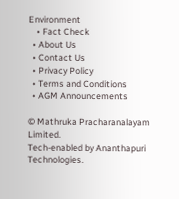Environment
    • Fact Check
  • About Us
  • Contact Us
  • Privacy Policy
  • Terms and Conditions
  • AGM Announcements

© Mathruka Pracharanalayam Limited.
Tech-enabled by Ananthapuri Technologies.